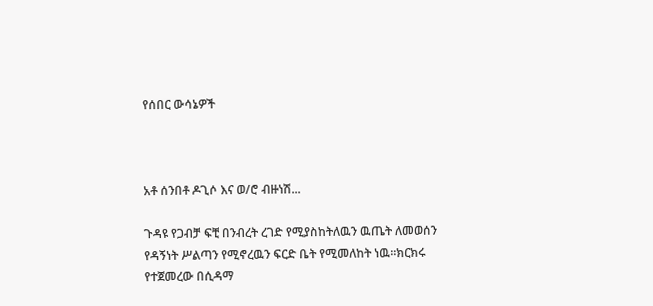የሰበር ውሳኔዎች



አቶ ሰንበቶ ዶጊሶ እና ወ/ሮ ብዙነሽ...

ጉዳዩ የጋብቻ ፍቺ በንብረት ረገድ የሚያስከትለዉን ዉጤት ለመወሰን የዳኝነት ሥልጣን የሚኖረዉን ፍርድ ቤት የሚመለከት ነዉ፡፡ክርክሩ የተጀመረው በሲዳማ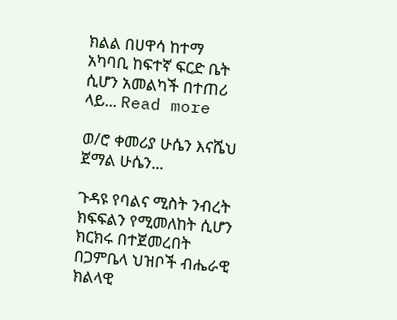ክልል በሀዋሳ ከተማ አካባቢ ከፍተኛ ፍርድ ቤት ሲሆን አመልካች በተጠሪ ላይ... Read more

ወ/ሮ ቀመሪያ ሁሴን እናሼህ ጀማል ሁሴን...

ጉዳዩ የባልና ሚስት ንብረት ክፍፍልን የሚመለከት ሲሆን ክርክሩ በተጀመረበት በጋምቤላ ህዝቦች ብሔራዊ ክልላዊ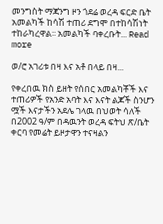መንግስት ማጃንግ ዞን ጎደሬ ወረዳ ፍርድ ቤት አመልካች ከሳሽ ተጠሪ ደግሞ በተከሳሽነት ተከራካረዋል፡፡ አመልካች ባቀረቡት... Read more

ወ/ሮ አገሪቱ በዛ እና አቶ በላይ በዛ...

የቀረበዉ ክስ ይዘት የሰበር አመልካቾች እና ተጠሪዎች የአንድ አባት እና እናት ልጆች ስንሆን ሟች እናታችን አደሌ ገላዉ በህወት ሳለች በ2002 ዓ/ም በዳዉንት ወረዳ ፍትህ ጽ/ቤት ቀርባ የመሬት ይዞታዋን ተናዛልን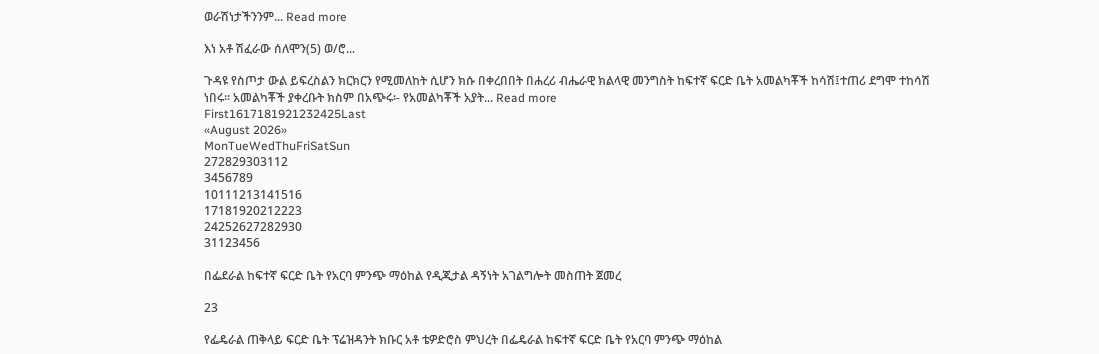ወራሽነታችንንም... Read more

እነ አቶ ሽፈራው ሰለሞን(5) ወ/ሮ...

ጉዳዩ የስጦታ ውል ይፍረስልን ክርክርን የሚመለከት ሲሆን ክሱ በቀረበበት በሐረሪ ብሔራዊ ክልላዊ መንግስት ከፍተኛ ፍርድ ቤት አመልካቾች ከሳሽ፤ተጠሪ ደግሞ ተከሳሽ ነበሩ፡፡ አመልካቾች ያቀረቡት ክስም በአጭሩ፡- የአመልካቾች አያት... Read more
First1617181921232425Last
«August 2026»
MonTueWedThuFriSatSun
272829303112
3456789
10111213141516
17181920212223
24252627282930
31123456

በፌደራል ከፍተኛ ፍርድ ቤት የአርባ ምንጭ ማዕከል የዲጂታል ዳኝነት አገልግሎት መስጠት ጀመረ

23

የፌዴራል ጠቅላይ ፍርድ ቤት ፕሬዝዳንት ክቡር አቶ ቴዎድሮስ ምህረት በፌዴራል ከፍተኛ ፍርድ ቤት የአርባ ምንጭ ማዕከል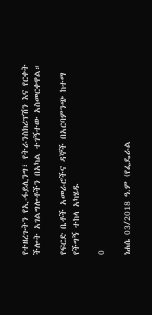የተዘረጉትን የኢ-ፋይሊንግ፣ የትራንስክሪፕሽን እና የርቀት ችሎት አገልግሎቶችን በአካል ተገኝተው አስመርቀዋል።

የፍርድ ቤቶች አመራሮችና ዳኞች በአርባምንጭ ከተማ የችግኝ ተከላ አካሄዱ

0

ነሐሴ 03/2018 ዓ.ም (የፌዴራል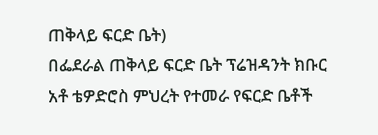ጠቅላይ ፍርድ ቤት)
በፌደራል ጠቅላይ ፍርድ ቤት ፕሬዝዳንት ክቡር አቶ ቴዎድሮስ ምህረት የተመራ የፍርድ ቤቶች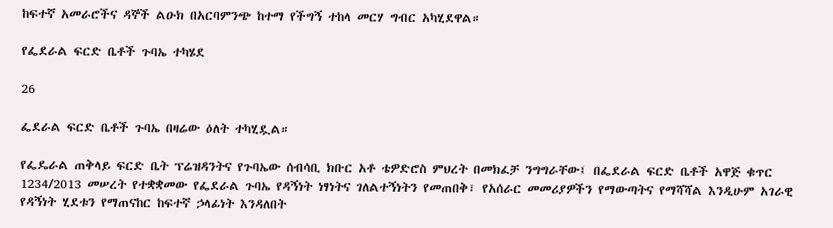ከፍተኛ አመራሮችና ዳኞች ልዑክ በአርባምንጭ ከተማ የችግኝ ተከላ መርሃ ግብር አካሂደዋል።

የፌደራል ፍርድ ቤቶች ጉባኤ ተካሄደ

26

ፌደራል ፍርድ ቤቶች ጉባኤ በዛሬው ዕለት ተካሂዷል።

የፌዴራል ጠቅላይ ፍርድ ቤት ፕሬዝዳንትና የጉባኤው ሰብሳቢ ክቡር አቶ ቴዎድሮስ ምህረት በመክፈቻ ንግግራቸው፤ በፌደራል ፍርድ ቤቶች አዋጅ ቁጥር 1234/2013 መሠረት የተቋቋመው የፌደራል ጉባኤ የዳኝነት ነፃነትና ገለልተኝነትን የመጠበቅ፣ የአሰራር መመሪያዎችን የማውጣትና የማሻሻል እንዲሁም አገራዊ የዳኝነት ሂደቱን የማጠናከር ከፍተኛ ኃላፊነት እንዳለበት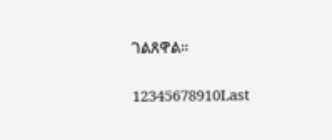ገልጸዋል።

12345678910Last